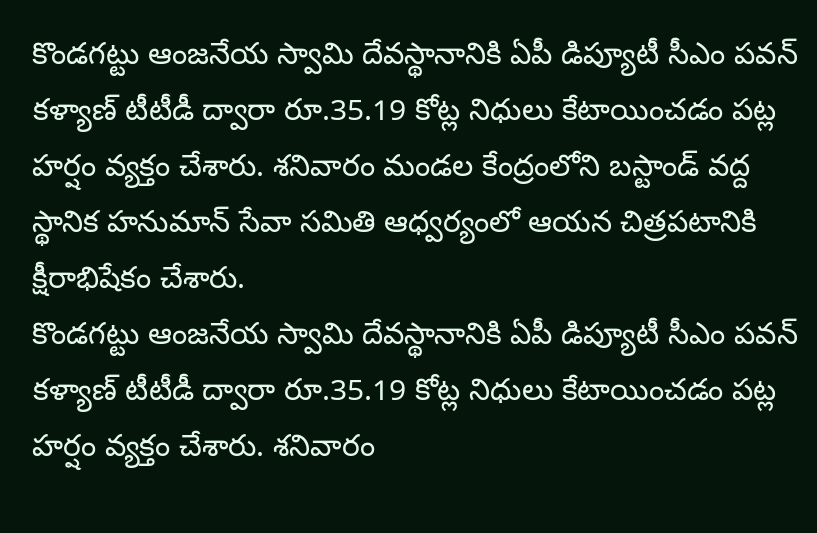కొండగట్టు ఆంజనేయ స్వామి దేవస్థానానికి ఏపీ డిప్యూటీ సీఎం పవన్ కళ్యాణ్ టీటీడీ ద్వారా రూ.35.19 కోట్ల నిధులు కేటాయించడం పట్ల హర్షం వ్యక్తం చేశారు. శనివారం మండల కేంద్రంలోని బస్టాండ్ వద్ద స్థానిక హనుమాన్ సేవా సమితి ఆధ్వర్యంలో ఆయన చిత్రపటానికి క్షీరాభిషేకం చేశారు.
కొండగట్టు ఆంజనేయ స్వామి దేవస్థానానికి ఏపీ డిప్యూటీ సీఎం పవన్ కళ్యాణ్ టీటీడీ ద్వారా రూ.35.19 కోట్ల నిధులు కేటాయించడం పట్ల హర్షం వ్యక్తం చేశారు. శనివారం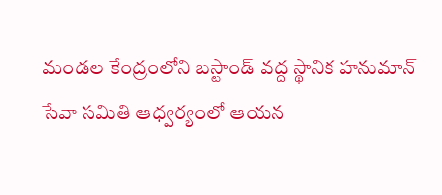మండల కేంద్రంలోని బస్టాండ్ వద్ద స్థానిక హనుమాన్ సేవా సమితి ఆధ్వర్యంలో ఆయన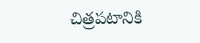చిత్రపటానికి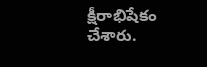క్షీరాభిషేకం చేశారు.